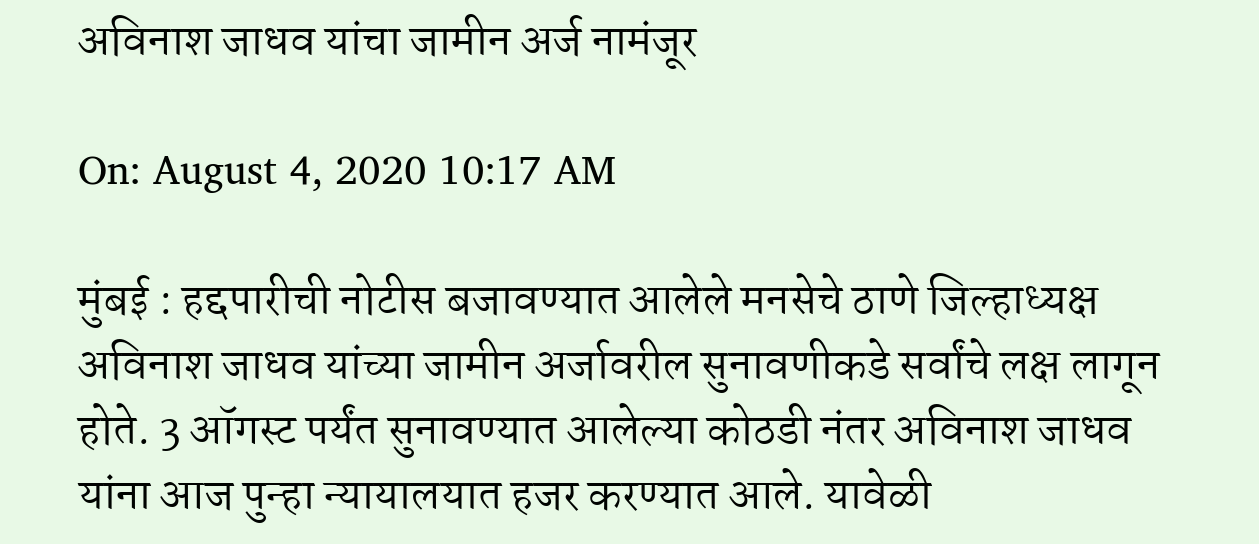अविनाश जाधव यांचा जामीन अर्ज नामंजूर

On: August 4, 2020 10:17 AM

मुंबई : हद्दपारीची नोटीस बजावण्यात आलेले मनसेचे ठाणे जिल्हाध्यक्ष अविनाश जाधव यांच्या जामीन अर्जावरील सुनावणीकडे सर्वांचे लक्ष लागून होते. 3 ऑगस्ट पर्यंत सुनावण्यात आलेल्या कोठडी नंतर अविनाश जाधव यांना आज पुन्हा न्यायालयात हजर करण्यात आले. यावेळी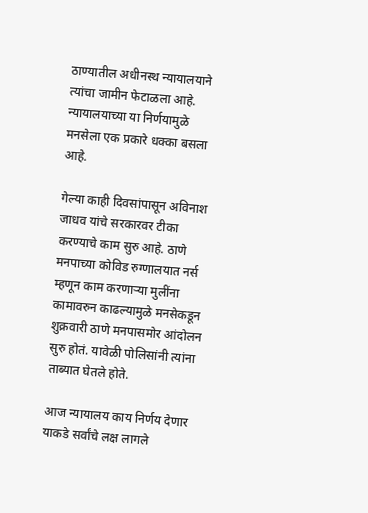ठाण्यातील अधीनस्थ न्यायालयाने त्यांचा जामीन फेटाळला आहे. न्यायालयाच्या या निर्णयामुळे मनसेला एक प्रकारे धक्का बसला आहे.

गेल्या काही दिवसांपासून अविनाश जाधव यांचे सरकारवर टीका करण्याचे काम सुरु आहे. ठाणे मनपाच्या कोविड रुग्णालयात नर्स म्हणून काम करणाऱ्या मुलींना कामावरुन काढल्यामुळे मनसेकडून शुक्रवारी ठाणे मनपासमोर आंदोलन सुरु होतं. यावेळी पोलिसांनी त्यांना ताब्यात घेतले होते.

आज न्यायालय काय निर्णय देणार याकडे सर्वांचे लक्ष लागले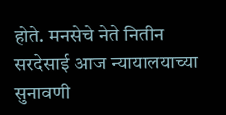होते. मनसेचे नेते नितीन सरदेसाई आज न्यायालयाच्या सुनावणी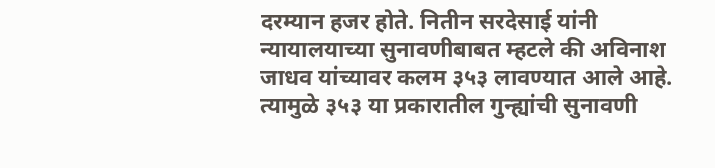दरम्यान हजर होते. नितीन सरदेसाई यांनी न्यायालयाच्या सुनावणीबाबत म्हटले की अविनाश जाधव यांच्यावर कलम ३५३ लावण्यात आले आहे. त्यामुळे ३५३ या प्रकारातील गुन्ह्यांची सुनावणी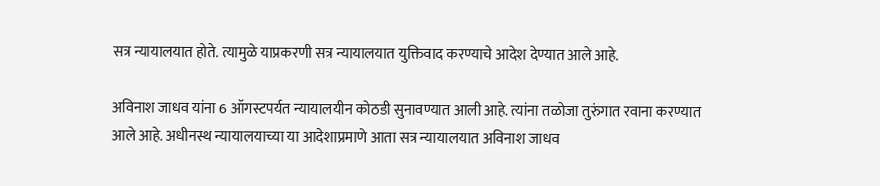सत्र न्यायालयात होते. त्यामुळे याप्रकरणी सत्र न्यायालयात युक्तिवाद करण्याचे आदेश देण्यात आले आहे.

अविनाश जाधव यांना 6 ऑगस्टपर्यत न्यायालयीन कोठडी सुनावण्यात आली आहे. त्यांना तळोजा तुरुंगात रवाना करण्यात आले आहे. अधीनस्थ न्यायालयाच्या या आदेशाप्रमाणे आता सत्र न्यायालयात अविनाश जाधव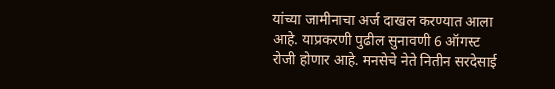यांच्या जामीनाचा अर्ज दाखल करण्यात आला आहे. याप्रकरणी पुढील सुनावणी 6 ऑगस्ट रोजी होणार आहे. मनसेचे नेते नितीन सरदेसाई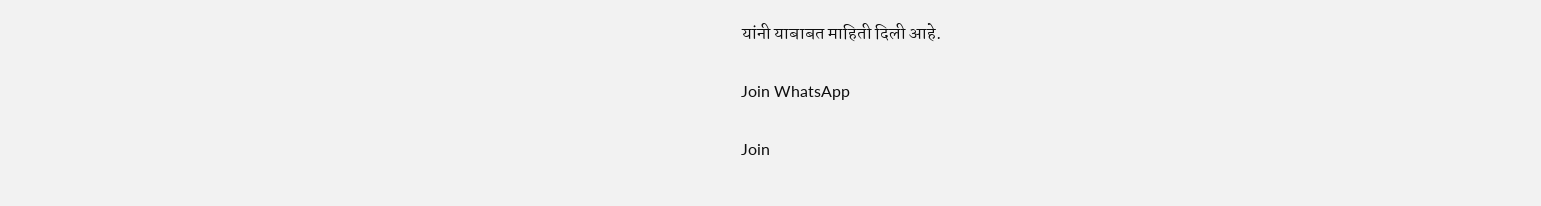यांनी याबाबत माहिती दिली आहे.

Join WhatsApp

Join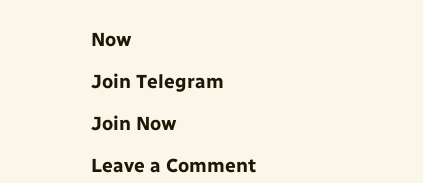Now

Join Telegram

Join Now

Leave a Comment